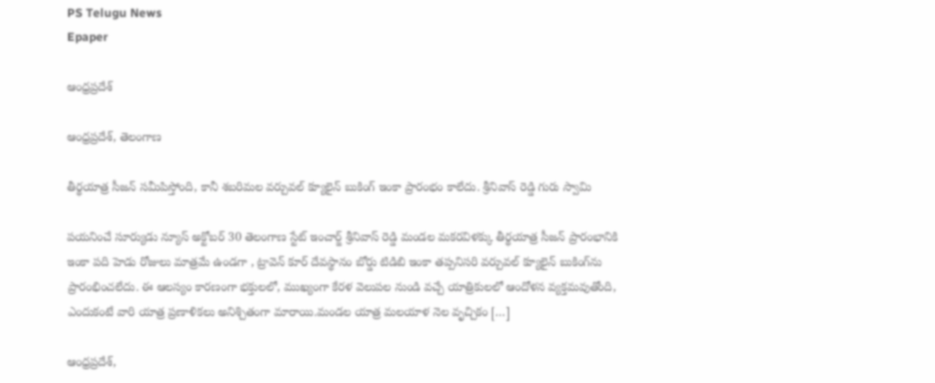PS Telugu News
Epaper

ఆంధ్రప్రదేశ్

ఆంధ్రప్రదేశ్, తెలంగాణ

తీర్థయాత్ర సీజన్ సమీపిస్తోంది, కానీ శబరిమల వర్చువల్ క్యూలైన్ బుకింగ్ ఇంకా ప్రారంభం కాలేదు. శ్రీనివాస్ రెడ్డి గురు స్వామి

పయనించే సూర్యుడు న్యూస్ అక్టోబర్ 30 తెలంగాణ స్టేట్ ఇంచార్జ్ శ్రీనివాస్ రెడ్డి మండల మకరవిళక్కు తీర్థయాత్ర సీజన్ ప్రారంభానికి ఇంకా పది హెడు రోజులు మాత్రమే ఉండగా , ట్రావెన్ కూర్ దేవస్థానం బోర్డు టిడిబి ఇంకా తప్పనిసరి వర్చువల్ క్యూలైన్ బుకింగ్‌ను ప్రారంభించలేదు. ఈ ఆలస్యం కారణంగా భక్తులలో, ముఖ్యంగా కేరళ వెలుపల నుండి వచ్చే యాత్రికులలో ఆందోళన వ్యక్తమవుతోంది, ఎందుకంటే వారి యాత్ర ప్రణాళికలు అనిశ్చితంగా మారాయి.మండల యాత్ర మలయాళ నెల వృచ్చికం […]

ఆంధ్రప్రదేశ్,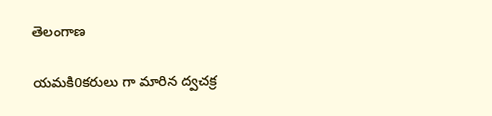తెలంగాణ

యమకి0కరులు గా మారిన ద్వచక్ర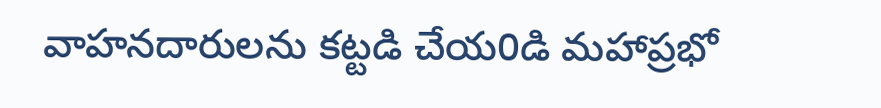వాహనదారులను కట్టడి చేయ0డి మహాప్రభో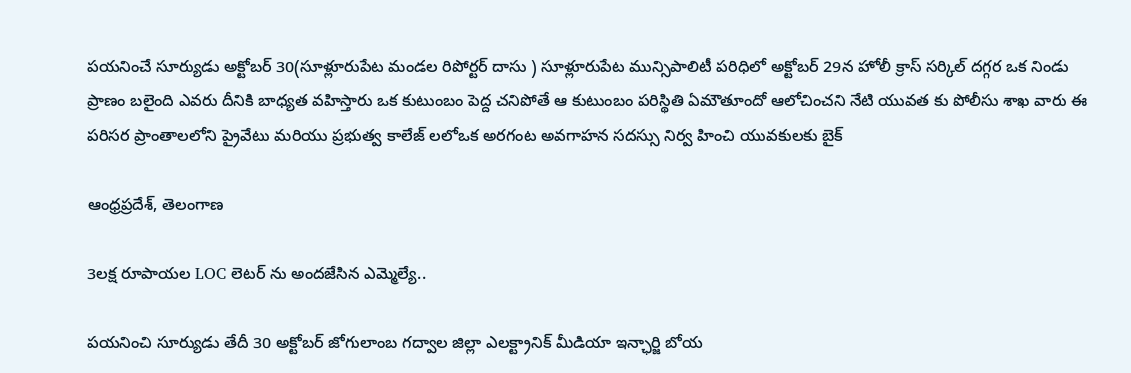పయనించే సూర్యుడు అక్టోబర్ 30(సూళ్లూరుపేట మండల రిపోర్టర్ దాసు ) సూళ్లూరుపేట మున్సిపాలిటీ పరిధిలో అక్టోబర్ 29న హోలీ క్రాస్ సర్కిల్ దగ్గర ఒక నిండు ప్రాణం బలైంది ఎవరు దీనికి బాధ్యత వహిస్తారు ఒక కుటుంబం పెద్ద చనిపోతే ఆ కుటుంబం పరిస్థితి ఏమౌతూందో ఆలోచించని నేటి యువత కు పోలీసు శాఖ వారు ఈ పరిసర ప్రాంతాలలోని ప్రైవేటు మరియు ప్రభుత్వ కాలేజ్ లలోఒక అరగంట అవగాహన సదస్సు నిర్వ హించి యువకులకు బైక్

ఆంధ్రప్రదేశ్, తెలంగాణ

3లక్ష రూపాయల LOC లెటర్ ను అందజేసిన ఎమ్మెల్యే..

పయనించి సూర్యుడు తేదీ 30 అక్టోబర్ జోగులాంబ గద్వాల జిల్లా ఎలక్ట్రానిక్ మీడియా ఇన్ఛార్జి బోయ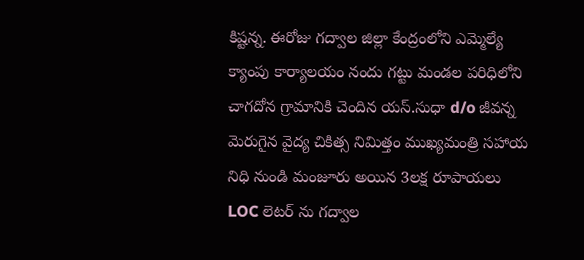కిష్టన్న. ఈరోజు గద్వాల జిల్లా కేంద్రంలోని ఎమ్మెల్యే క్యాంపు కార్యాలయం నందు గట్టు మండల పరిధిలోని చాగదోన గ్రామానికి చెందిన యస్.సుధా d/o జీవన్న మెరుగైన వైద్య చికిత్స నిమిత్తం ముఖ్యమంత్రి సహాయ నిధి నుండి మంజూరు అయిన 3లక్ష రూపాయలు LOC లెటర్ ను గద్వాల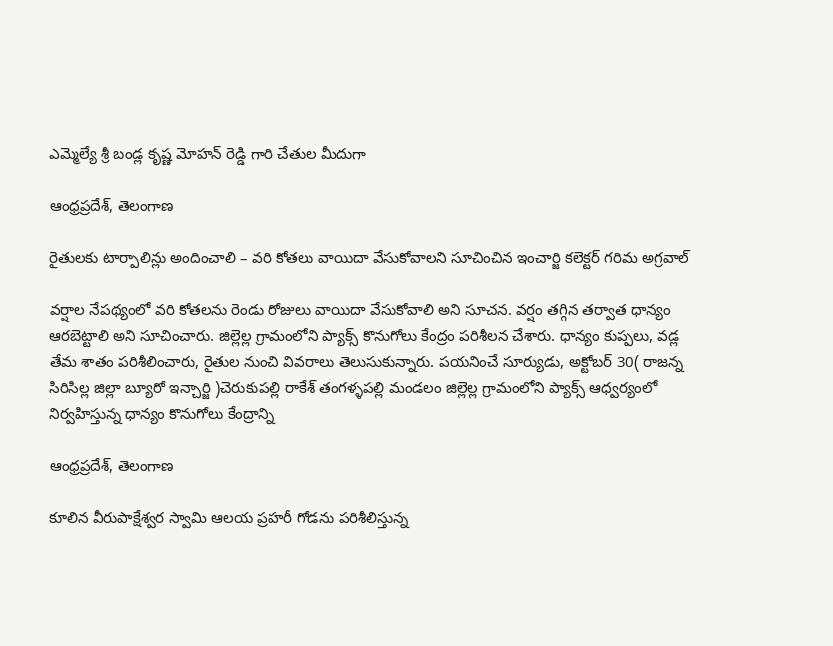ఎమ్మెల్యే శ్రీ బండ్ల కృష్ణ మోహన్ రెడ్డి గారి చేతుల మీదుగా

ఆంధ్రప్రదేశ్, తెలంగాణ

రైతులకు టార్పాలిన్లు అందించాలి – వరి కోతలు వాయిదా వేసుకోవాలని సూచించిన ఇంచార్జి కలెక్టర్ గరిమ అగ్రవాల్

వర్షాల నేపథ్యంలో వరి కోతలను రెండు రోజులు వాయిదా వేసుకోవాలి అని సూచన. వర్షం తగ్గిన తర్వాత ధాన్యం ఆరబెట్టాలి అని సూచించారు. జిల్లెల్ల గ్రామంలోని ప్యాక్స్ కొనుగోలు కేంద్రం పరిశీలన చేశారు. ధాన్యం కుప్పలు, వడ్ల తేమ శాతం పరిశీలించారు, రైతుల నుంచి వివరాలు తెలుసుకున్నారు. పయనించే సూర్యుడు, అక్టోబర్ 30( రాజన్న సిరిసిల్ల జిల్లా బ్యూరో ఇన్చార్జి )చెరుకుపల్లి రాకేశ్ తంగళ్ళపల్లి మండలం జిల్లెల్ల గ్రామంలోని ప్యాక్స్ ఆధ్వర్యంలో నిర్వహిస్తున్న ధాన్యం కొనుగోలు కేంద్రాన్ని

ఆంధ్రప్రదేశ్, తెలంగాణ

కూలిన వీరుపాక్షేశ్వర స్వామి ఆలయ ప్రహరీ గోడను పరిశీలిస్తున్న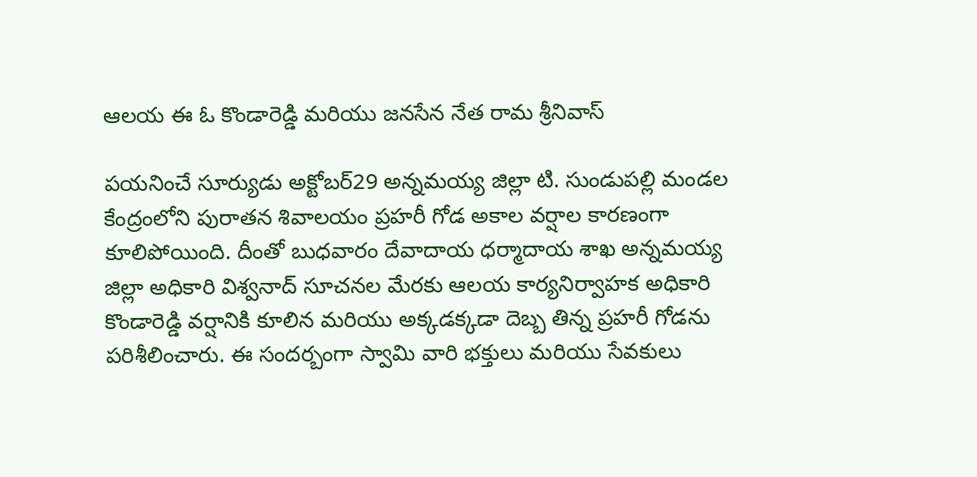ఆలయ ఈ ఓ కొండారెడ్డి మరియు జనసేన నేత రామ శ్రీనివాస్

పయనించే సూర్యుడు అక్టోబర్29 అన్నమయ్య జిల్లా టి. సుండుపల్లి మండల కేంద్రంలోని పురాతన శివాలయం ప్రహరీ గోడ అకాల వర్షాల కారణంగా కూలిపోయింది. దీంతో బుధవారం దేవాదాయ ధర్మాదాయ శాఖ అన్నమయ్య జిల్లా అధికారి విశ్వనాద్ సూచనల మేరకు ఆలయ కార్యనిర్వాహక అధికారి కొండారెడ్డి వర్షానికి కూలిన మరియు అక్కడక్కడా దెబ్బ తిన్న ప్రహరీ గోడను పరిశీలించారు. ఈ సందర్బంగా స్వామి వారి భక్తులు మరియు సేవకులు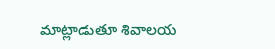మాట్లాడుతూ శివాలయ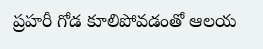ప్రహరీ గోడ కూలిపోవడంతో ఆలయ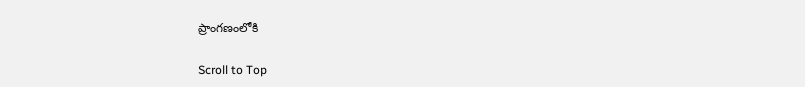ప్రాంగణంలోకి

Scroll to Top